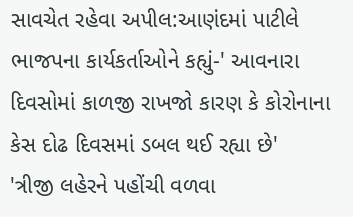સાવચેત રહેવા અપીલ:આણંદમાં પાટીલે ભાજપના કાર્યકર્તાઓને કહ્યું-' આવનારા દિવસોમાં કાળજી રાખજો કારણ કે કોરોનાના કેસ દોઢ દિવસમાં ડબલ થઈ રહ્યા છે'
'ત્રીજી લહેરને પહોંચી વળવા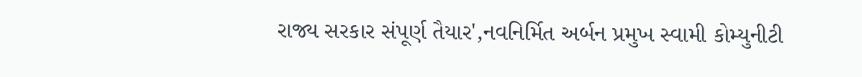રાજ્ય સરકાર સંપૂર્ણ તૈયાર',નવનિર્મિત અર્બન પ્રમુખ સ્વામી કોમ્યુનીટી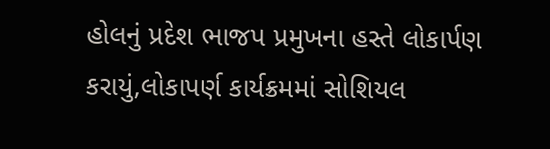હોલનું પ્રદેશ ભાજપ પ્રમુખના હસ્તે લોકાર્પણ કરાયું,લોકાપર્ણ કાર્યક્રમમાં સોશિયલ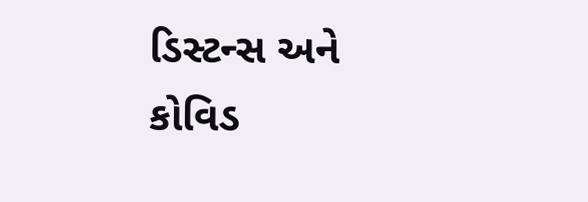ડિસ્ટન્સ અને કોવિડ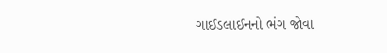ગાઈડલાઈનનો ભંગ જોવા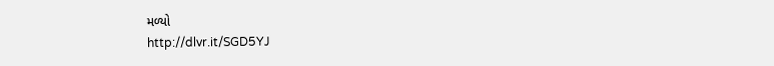મળ્યો
http://dlvr.it/SGD5YJ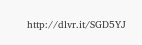http://dlvr.it/SGD5YJ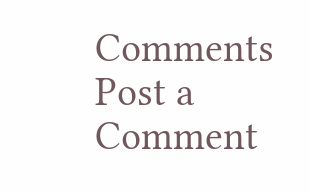Comments
Post a Comment